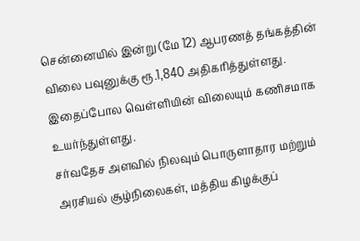சென்னையில் இன்று (மே 12) ஆபரணத் தங்கத்தின் விலை பவுனுக்கு ரூ.1,840 அதிகரித்துள்ளது. இதைப்போல வெள்ளியின் விலையும் கணிசமாக உயர்ந்துள்ளது.
சர்வதேச அளவில் நிலவும் பொருளாதார மற்றும் அரசியல் சூழ்நிலைகள், மத்திய கிழக்குப்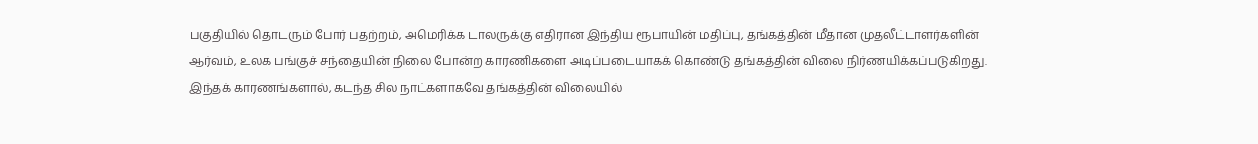பகுதியில் தொடரும் போர் பதற்றம், அமெரிக்க டாலருக்கு எதிரான இந்திய ரூபாயின் மதிப்பு, தங்கத்தின் மீதான முதலீட்டாளர்களின் ஆர்வம், உலக பங்குச் சந்தையின் நிலை போன்ற காரணிகளை அடிப்படையாகக் கொண்டு தங்கத்தின் விலை நிர்ணயிக்கப்படுகிறது.
இந்தக் காரணங்களால், கடந்த சில நாட்களாகவே தங்கத்தின் விலையில்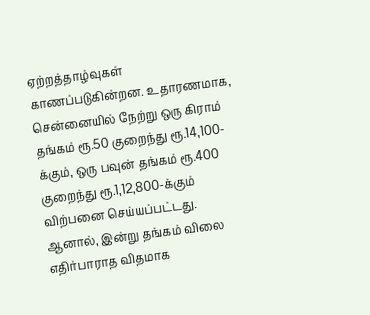ஏற்றத்தாழ்வுகள் காணப்படுகின்றன. உதாரணமாக, சென்னையில் நேற்று ஒரு கிராம் தங்கம் ரூ.50 குறைந்து ரூ.14,100-க்கும், ஒரு பவுன் தங்கம் ரூ.400 குறைந்து ரூ.1,12,800-க்கும் விற்பனை செய்யப்பட்டது.
ஆனால், இன்று தங்கம் விலை எதிர்பாராத விதமாக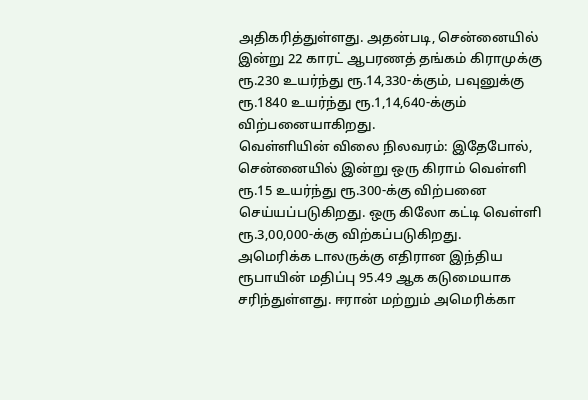அதிகரித்துள்ளது. அதன்படி, சென்னையில் இன்று 22 காரட் ஆபரணத் தங்கம் கிராமுக்கு ரூ.230 உயர்ந்து ரூ.14,330-க்கும், பவுனுக்கு ரூ.1840 உயர்ந்து ரூ.1,14,640-க்கும் விற்பனையாகிறது.
வெள்ளியின் விலை நிலவரம்: இதேபோல், சென்னையில் இன்று ஒரு கிராம் வெள்ளி ரூ.15 உயர்ந்து ரூ.300-க்கு விற்பனை செய்யப்படுகிறது. ஒரு கிலோ கட்டி வெள்ளி ரூ.3,00,000-க்கு விற்கப்படுகிறது.
அமெரிக்க டாலருக்கு எதிரான இந்திய ரூபாயின் மதிப்பு 95.49 ஆக கடுமையாக சரிந்துள்ளது. ஈரான் மற்றும் அமெரிக்கா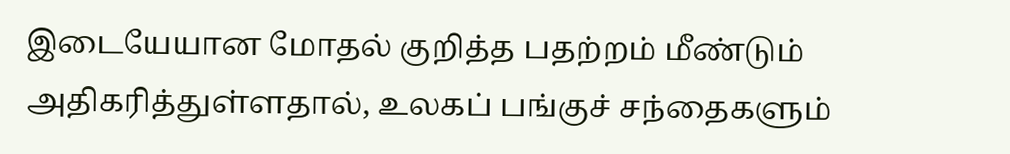இடையேயான மோதல் குறித்த பதற்றம் மீண்டும் அதிகரித்துள்ளதால், உலகப் பங்குச் சந்தைகளும்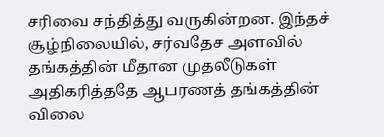சரிவை சந்தித்து வருகின்றன. இந்தச் சூழ்நிலையில், சர்வதேச அளவில் தங்கத்தின் மீதான முதலீடுகள் அதிகரித்ததே ஆபரணத் தங்கத்தின் விலை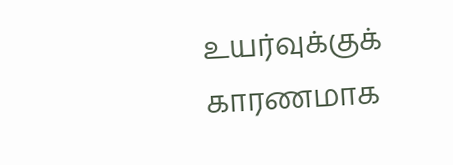உயர்வுக்குக் காரணமாக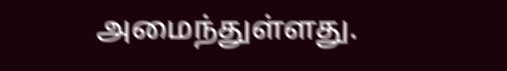அமைந்துள்ளது.